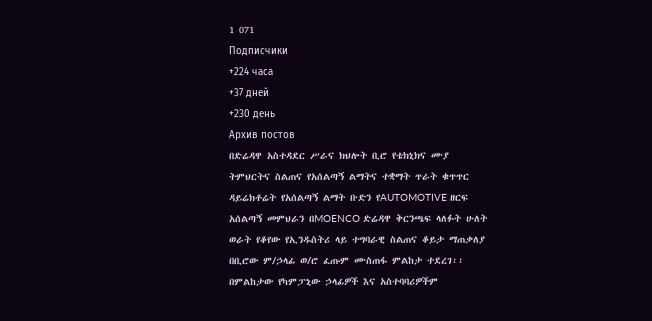1 071
Подписчики
+224 часа
+37 дней
+230 день
Архив постов
በድሬዳዋ አስተዳደር ሥራና ክህሎት ቢሮ የቴክኒክና ሙያ ትምህርትና ስልጠና የአሰልጣኝ ልማትና ተቋማት ጥራት ቁጥጥር ዳይሬክቶሬት የአሰልጣኝ ልማት ቡድን የAUTOMOTIVE ዘርፍ አሰልጣኝ መምህራን በMOENCO ድሬዳዋ ቅርንጫፍ ላለፉት ሁለት ወራት የቆየው የኢንዱስትሪ ላይ ተግባራዊ ስልጠና ቆይታ ማጠቃለያ በቢሮው ም/ኃላፊ ወ/ሮ ፈጡም ሙስጠፋ ምልከታ ተደረገ፡፡
በምልከታው የካምፓኒው ኃላፊዎች እና አስተባባሪዎችም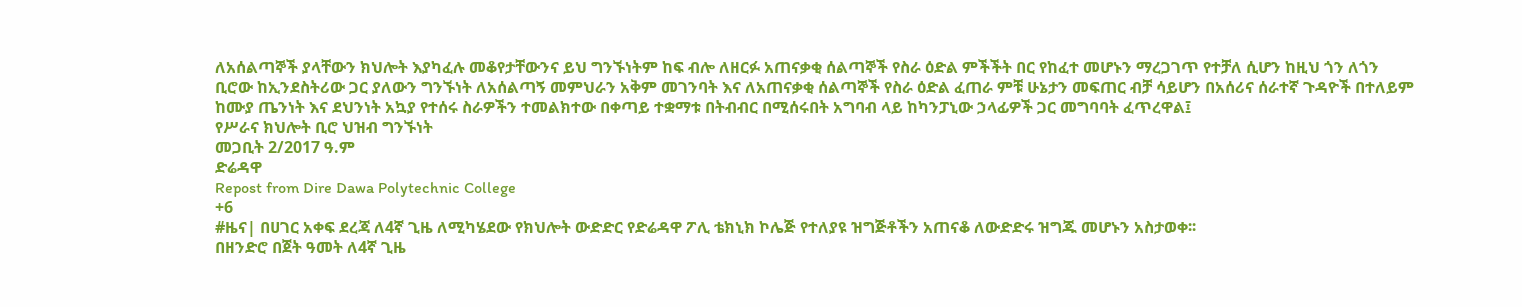ለአሰልጣኞች ያላቸውን ክህሎት እያካፈሉ መቆየታቸውንና ይህ ግንኙነትም ከፍ ብሎ ለዘርፉ አጠናቃቂ ሰልጣኞች የስራ ዕድል ምችችት በር የከፈተ መሆኑን ማረጋገጥ የተቻለ ሲሆን ከዚህ ጎን ለጎን ቢሮው ከኢንደስትሪው ጋር ያለውን ግንኙነት ለአሰልጣኝ መምህራን አቅም መገንባት እና ለአጠናቃቂ ሰልጣኞች የስራ ዕድል ፈጠራ ምቹ ሁኔታን መፍጠር ብቻ ሳይሆን በአሰሪና ሰራተኛ ጉዳዮች በተለይም ከሙያ ጤንነት እና ደህንነት አኳያ የተሰሩ ስራዎችን ተመልክተው በቀጣይ ተቋማቱ በትብብር በሚሰሩበት አግባብ ላይ ከካንፓኒው ኃላፊዎች ጋር መግባባት ፈጥረዋል፤
የሥራና ክህሎት ቢሮ ህዝብ ግንኙነት
መጋቢት 2/2017 ዓ.ም
ድሬዳዋ
Repost from Dire Dawa Polytechnic College
+6
#ዜና| በሀገር አቀፍ ደረጃ ለ4ኛ ጊዜ ለሚካሄደው የክህሎት ውድድር የድሬዳዋ ፖሊ ቴክኒክ ኮሌጅ የተለያዩ ዝግጅቶችን አጠናቆ ለውድድሩ ዝግጁ መሆኑን አስታወቀ፡፡
በዘንድሮ በጀት ዓመት ለ4ኛ ጊዜ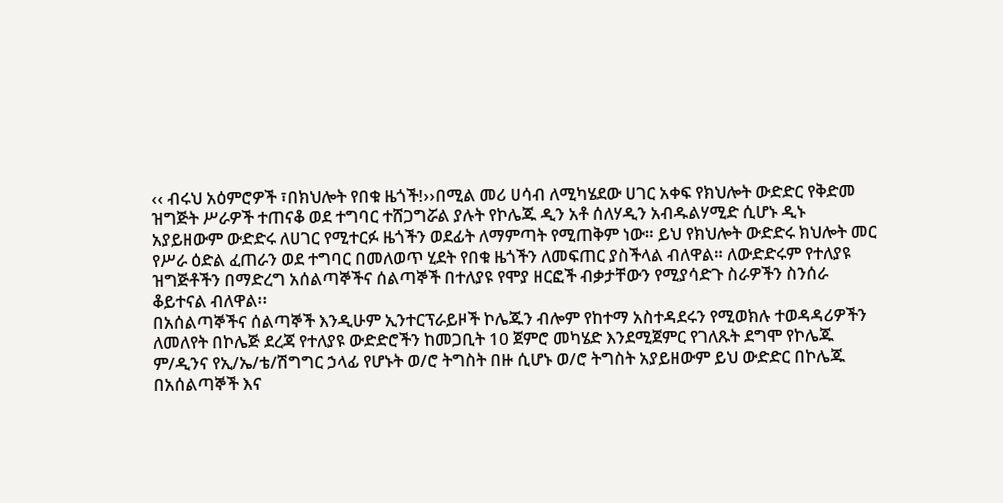‹‹ ብሩህ አዕምሮዎች ፣በክህሎት የበቁ ዜጎች!››በሚል መሪ ሀሳብ ለሚካሄደው ሀገር አቀፍ የክህሎት ውድድር የቅድመ ዝግጅት ሥራዎች ተጠናቆ ወደ ተግባር ተሸጋግሯል ያሉት የኮሌጁ ዲን አቶ ሰለሃዲን አብዱልሃሚድ ሲሆኑ ዲኑ አያይዘውም ውድድሩ ለሀገር የሚተርፉ ዜጎችን ወደፊት ለማምጣት የሚጠቅም ነው። ይህ የክህሎት ውድድሩ ክህሎት መር የሥራ ዕድል ፈጠራን ወደ ተግባር በመለወጥ ሂደት የበቁ ዜጎችን ለመፍጠር ያስችላል ብለዋል። ለውድድሩም የተለያዩ ዝግጅቶችን በማድረግ አሰልጣኞችና ሰልጣኞች በተለያዩ የሞያ ዘርፎች ብቃታቸውን የሚያሳድጉ ስራዎችን ስንሰራ ቆይተናል ብለዋል፡፡
በአሰልጣኞችና ሰልጣኞች እንዲሁም ኢንተርፕራይዞች ኮሌጁን ብሎም የከተማ አስተዳደሩን የሚወክሉ ተወዳዳሪዎችን ለመለየት በኮሌጅ ደረጃ የተለያዩ ውድድሮችን ከመጋቢት 10 ጀምሮ መካሄድ እንደሚጀምር የገለጹት ደግሞ የኮሌጁ ም/ዲንና የኢ/ኤ/ቴ/ሽግግር ኃላፊ የሆኑት ወ/ሮ ትግስት በዙ ሲሆኑ ወ/ሮ ትግስት አያይዘውም ይህ ውድድር በኮሌጁ በአሰልጣኞች እና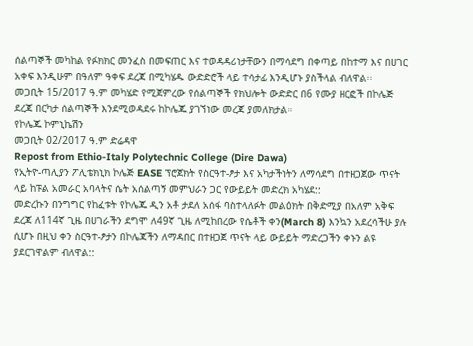ሰልጣኞች መካከል የፉክክር መንፈስ በመፍጠር እና ተወዳዳሪነታቸውን በማሳደግ በቀጣይ በከተማ እና በሀገር አቀፍ እንዲሁም በዓለም ዓቀፍ ደረጃ በሚካሄዱ ውድድሮች ላይ ተሳታፊ እንዲሆኑ ያስችላል ብለዋል፡፡
መጋቢት 15/2017 ዓ.ም መካሄድ የሚጀምረው የሰልጣኞች የክህሎት ውድድር በ6 የሙያ ዘርፎች በኮሌጅ ደረጃ በርካታ ሰልጣኞች እንደሚወዳደሩ ከኮሌጁ ያገኘነው መረጃ ያመለክታል።
የኮሌጁ ኮምኒኬሽን
መጋቢት 02/2017 ዓ.ም ድሬዳዋ
Repost from Ethio-Italy Polytechnic College (Dire Dawa)
የኢትዮ-ጣሊያን ፖሊቴክኒክ ኮሌጅ EASE ፕሮጀክት የስርዓተ-ፆታ እና አካታችነትን ለማሳደግ በተዘጋጀው ጥናት ላይ ከፑል አመራር አባላትና ሴት አሰልጣኝ መምህራን ጋር የውይይት መድረክ አካሄደ::
መድረኩን በንግግር የከፈቱት የኮሌጁ ዲን አቶ ታደለ አሰፋ ባስተላለፉት መልዕክት በቅድሚያ በአለም አቅፍ ደረጃ ለ114ኛ ጊዜ በሀገራችን ደግሞ ለ49ኛ ጊዜ ለሚከበረው የሴቶች ቀን(March 8) እንኳን አደረሳችሁ ያሉ ሲሆኑ በዚህ ቀን ስርዓተ-ፆታን በኮሌጃችን ለማዳበር በተዘጋጀ ጥናት ላይ ውይይት ማድረጋችን ቀኑን ልዩ ያደርገዋልም ብለዋል::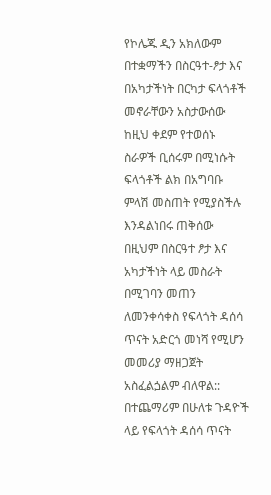የኮሌጁ ዲን አክለውም በተቋማችን በስርዓተ-ፆታ እና በአካታችነት በርካታ ፍላጎቶች መኖራቸውን አስታውሰው ከዚህ ቀደም የተወሰኑ ስራዎች ቢሰሩም በሚነሱት ፍላጎቶች ልክ በአግባቡ ምላሽ መስጠት የሚያስችሉ እንዳልነበሩ ጠቅሰው በዚህም በስርዓተ ፆታ እና አካታችነት ላይ መስራት በሚገባን መጠን ለመንቀሳቀስ የፍላጎት ዳሰሳ ጥናት አድርጎ መነሻ የሚሆን መመሪያ ማዘጋጀት አስፈልጏልም ብለዋል::
በተጨማሪም በሁለቱ ጉዳዮች ላይ የፍላጎት ዳሰሳ ጥናት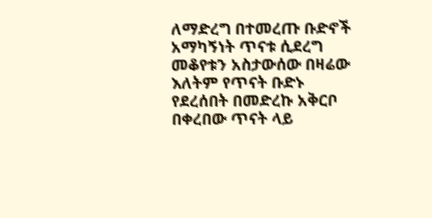ለማድረግ በተመረጡ ቡድኖች አማካኝነት ጥናቱ ሲደረግ መቆየቱን አስታውሰው በዛሬው እለትም የጥናት ቡድኑ የደረሰበት በመድረኩ አቅርቦ በቀረበው ጥናት ላይ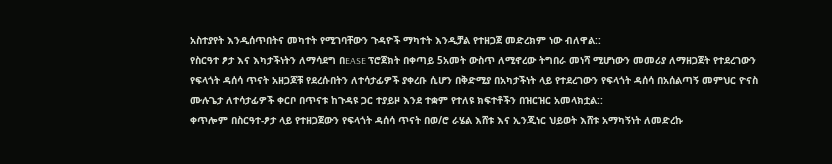አስተያየት እንዲሰጥበትና መካተት የሚገባቸውን ጉዳዮች ማካተት እንዲቻል የተዘጋጀ መድረክም ነው ብለዋል::
የስርዓተ ፆታ እና እካታችነትን ለማሳደግ በEASE ፕሮጀክት በቀጣይ 5አመት ውስጥ ለሚኖረው ትግበራ መነሻ ሚሆነውን መመሪያ ለማዘጋጀት የተደረገውን የፍላጎት ዳሰሳ ጥናት አዘጋጆቹ የደረሱበትን ለተሳታፊዎች ያቀረቡ ሲሆን በቅድሚያ በአካታችነት ላይ የተደረገውን የፍላጎት ዳሰሳ በአሰልጣኝ መምህር ዮናስ ሙሉጌታ ለተሳታፊዎች ቀርቦ በጥናቱ ከጉዳዩ ጋር ተያይዞ እንደ ተቋም የተለዩ ክፍተቶችን በዝርዝር አመላክቷል::
ቀጥሎም በስርዓተ-ፆታ ላይ የተዘጋጀውን የፍላጎት ዳሰሳ ጥናት በወ/ሮ ራሄል እሸቱ እና ኢንጂነር ህይወት እሸቱ አማካኝነት ለመድረኩ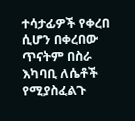ተሳታፊዎች የቀረበ ሲሆን በቀረበው ጥናትም በስራ እካባቢ ለሴቶች የሚያስፈልጉ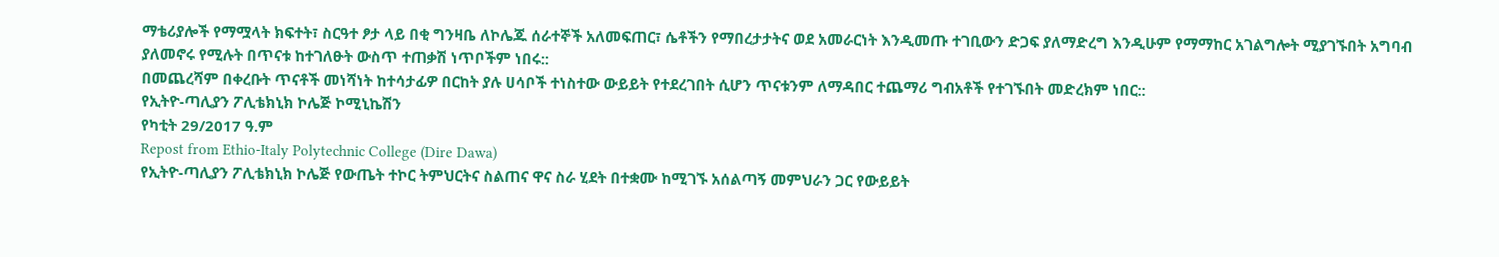ማቴሪያሎች የማሟላት ክፍተት፣ ስርዓተ ፆታ ላይ በቂ ግንዛቤ ለኮሌጁ ሰራተኞች አለመፍጠር፣ ሴቶችን የማበረታታትና ወደ አመራርነት እንዲመጡ ተገቢውን ድጋፍ ያለማድረግ እንዲሁም የማማከር አገልግሎት ሚያገኙበት አግባብ ያለመኖሩ የሚሉት በጥናቱ ከተገለፁት ውስጥ ተጠቃሽ ነጥቦችም ነበሩ::
በመጨረሻም በቀረቡት ጥናቶች መነሻነት ከተሳታፊዎ በርከት ያሉ ሀሳቦች ተነስተው ውይይት የተደረገበት ሲሆን ጥናቱንም ለማዳበር ተጨማሪ ግብአቶች የተገኙበት መድረክም ነበር::
የኢትዮ-ጣሊያን ፖሊቴክኒክ ኮሌጅ ኮሚኒኬሽን
የካቲት 29/2017 ዓ.ም
Repost from Ethio-Italy Polytechnic College (Dire Dawa)
የኢትዮ-ጣሊያን ፖሊቴክኒክ ኮሌጅ የውጤት ተኮር ትምህርትና ስልጠና ዋና ስራ ሂደት በተቋሙ ከሚገኙ አሰልጣኝ መምህራን ጋር የውይይት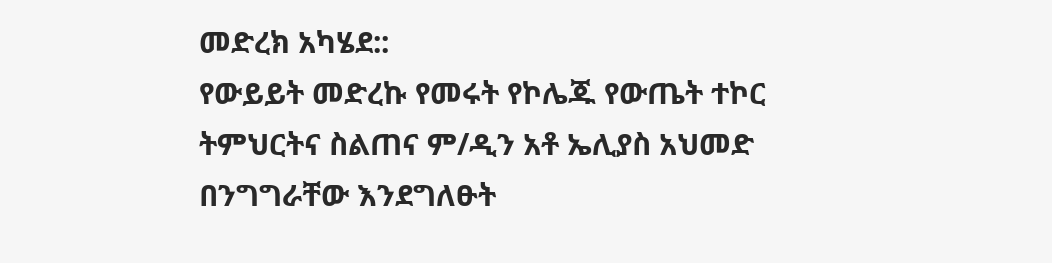መድረክ አካሄደ::
የውይይት መድረኩ የመሩት የኮሌጁ የውጤት ተኮር ትምህርትና ስልጠና ም/ዲን አቶ ኤሊያስ አህመድ በንግግራቸው እንደግለፁት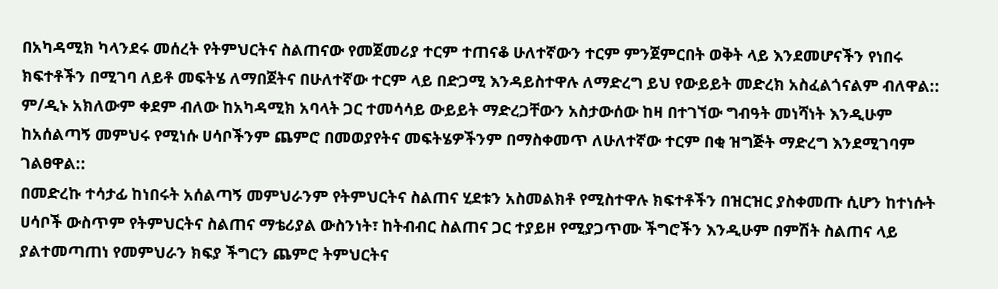በአካዳሚክ ካላንደሩ መሰረት የትምህርትና ስልጠናው የመጀመሪያ ተርም ተጠናቆ ሁለተኛውን ተርም ምንጀምርበት ወቅት ላይ እንደመሆናችን የነበሩ ክፍተቶችን በሚገባ ለይቶ መፍትሄ ለማበጀትና በሁለተኛው ተርም ላይ በድጋሚ እንዳይስተዋሉ ለማድረግ ይህ የውይይት መድረክ አስፈልጎናልም ብለዋል::
ም/ዲኑ አክለውም ቀደም ብለው ከአካዳሚክ አባላት ጋር ተመሳሳይ ውይይት ማድረጋቸውን አስታውሰው ከዛ በተገኘው ግብዓት መነሻነት እንዲሁም ከአሰልጣኝ መምህሩ የሚነሱ ሀሳቦችንም ጨምሮ በመወያየትና መፍትሄዎችንም በማስቀመጥ ለሁለተኛው ተርም በቂ ዝግጅት ማድረግ እንደሚገባም ገልፀዋል::
በመድረኩ ተሳታፊ ከነበሩት አሰልጣኝ መምህራንም የትምህርትና ስልጠና ሂደቱን አስመልክቶ የሚስተዋሉ ክፍተቶችን በዝርዝር ያስቀመጡ ሲሆን ከተነሱት ሀሳቦች ውስጥም የትምህርትና ስልጠና ማቴሪያል ውስንነት፣ ከትብብር ስልጠና ጋር ተያይዞ የሚያጋጥሙ ችግሮችን እንዲሁም በምሽት ስልጠና ላይ ያልተመጣጠነ የመምህራን ክፍያ ችግርን ጨምሮ ትምህርትና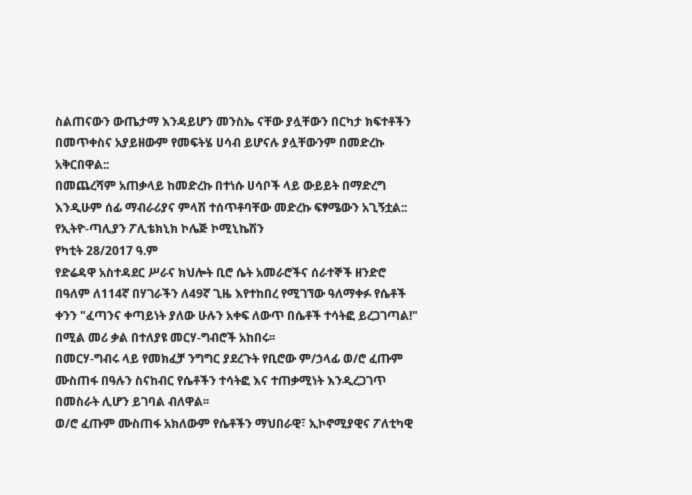ስልጠናውን ውጤታማ እንዳይሆን መንስኤ ናቸው ያሏቸውን በርካታ ክፍተቶችን በመጥቀስና አያይዘውም የመፍትሄ ሀሳብ ይሆናሉ ያሏቸውንም በመድረኩ አቅርበዋል::
በመጨረሻም አጠቃላይ ከመድረኩ በተነሱ ሀሳቦች ላይ ውይይት በማድረግ እንዲሁም ሰፊ ማብራሪያና ምላሽ ተሰጥቶባቸው መድረኩ ፍፃሜውን አጊኝቷል::
የኢትዮ-ጣሊያን ፖሊቴክኒክ ኮሌጅ ኮሚኒኬሽን
የካቲት 28/2017 ዓ.ም
የድሬዳዋ አስተዳደር ሥራና ክህሎት ቢሮ ሴት አመራሮችና ሰራተኞች ዘንድሮ በዓለም ለ114ኛ በሃገራችን ለ49ኛ ጊዜ እየተከበረ የሚገኘው ዓለማቀፉ የሴቶች ቀንን "ፈጣንና ቀጣይነት ያለው ሁሉን አቀፍ ለውጥ በሴቶች ተሳትፎ ይረጋገጣል!" በሚል መሪ ቃል በተለያዩ መርሃ-ግብሮች አከበሩ፡፡
በመርሃ-ግብሩ ላይ የመክፈቻ ንግግር ያደረጉት የቢሮው ም/ኃላፊ ወ/ሮ ፈጡም ሙስጠፋ በዓሉን ስናከብር የሴቶችን ተሳትፎ እና ተጠቃሚነት እንዲረጋገጥ በመስራት ሊሆን ይገባል ብለዋል፡፡
ወ/ሮ ፈጡም ሙስጠፋ አክለውም የሴቶችን ማህበራዊ፣ ኢኮኖሚያዊና ፖለቲካዊ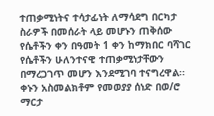ተጠቃሚነትና ተሳታፊነት ለማሳደግ በርካታ ስራዎች በመሰራት ላይ መሆኑን ጠቅሰው የሴቶችን ቀን በዓመት 1 ቀን ከማክበር ባሻገር የሴቶችን ሁለንተናዊ ተጠቃሚነታቸውን በማረጋገጥ መሆን እንደሚገባ ተናግረዋል፡፡
ቀኑን አስመልክቶም የመወያያ ሰነድ በወ/ሮ ማርታ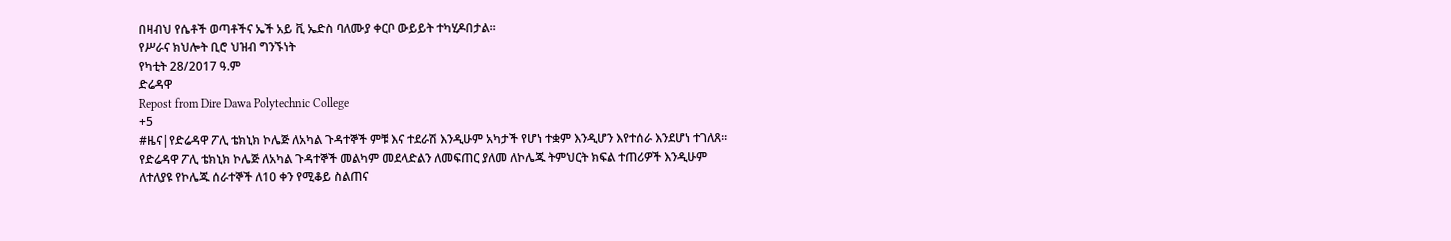በዛብህ የሴቶች ወጣቶችና ኤች አይ ቪ ኤድስ ባለሙያ ቀርቦ ውይይት ተካሂዶበታል።
የሥራና ክህሎት ቢሮ ህዝብ ግንኙነት
የካቲት 28/2017 ዓ.ም
ድሬዳዋ
Repost from Dire Dawa Polytechnic College
+5
#ዜና|የድሬዳዋ ፖሊ ቴክኒክ ኮሌጅ ለአካል ጉዳተኞች ምቹ እና ተደራሽ እንዲሁም አካታች የሆነ ተቋም እንዲሆን እየተሰራ እንደሆነ ተገለጸ፡፡
የድሬዳዋ ፖሊ ቴክኒክ ኮሌጅ ለአካል ጉዳተኞች መልካም መደላድልን ለመፍጠር ያለመ ለኮሌጁ ትምህርት ክፍል ተጠሪዎች እንዲሁም ለተለያዩ የኮሌጁ ሰራተኞች ለ10 ቀን የሚቆይ ስልጠና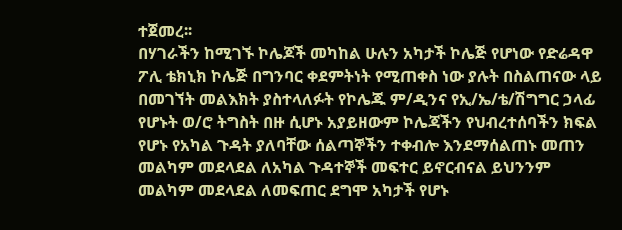ተጀመረ፡፡
በሃገራችን ከሚገኙ ኮሌጆች መካከል ሁሉን አካታች ኮሌጅ የሆነው የድሬዳዋ ፖሊ ቴክኒክ ኮሌጅ በግንባር ቀደምትነት የሚጠቀስ ነው ያሉት በስልጠናው ላይ በመገኘት መልእክት ያስተላለፉት የኮሌጁ ም/ዲንና የኢ/ኤ/ቴ/ሽግግር ኃላፊ የሆኑት ወ/ሮ ትግስት በዙ ሲሆኑ አያይዘውም ኮሌጃችን የህብረተሰባችን ክፍል የሆኑ የአካል ጉዳት ያለባቸው ሰልጣኞችን ተቀብሎ እንደማሰልጠኑ መጠን መልካም መደላደል ለአካል ጉዳተኞች መፍተር ይኖርብናል ይህንንም መልካም መደላደል ለመፍጠር ደግሞ አካታች የሆኑ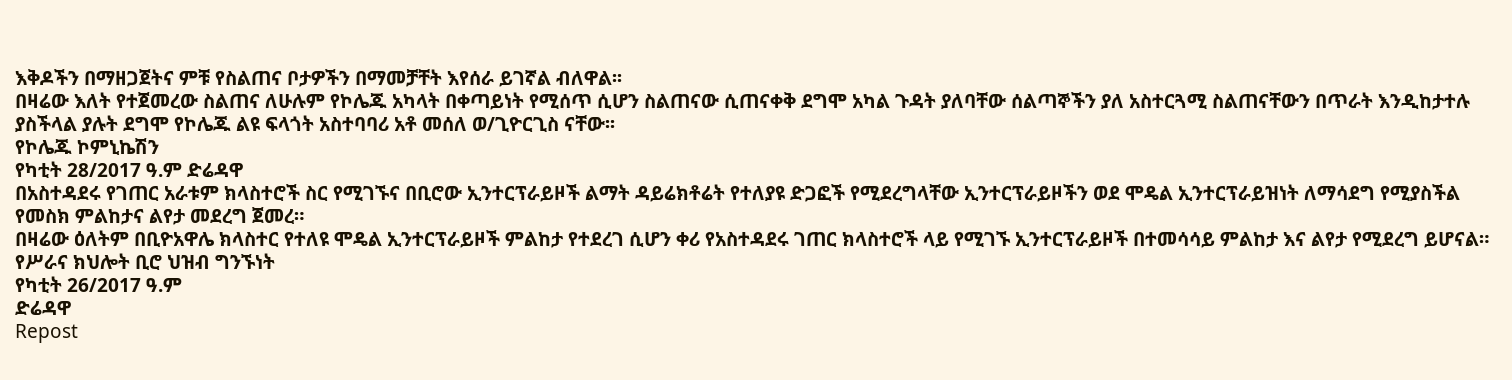እቅዶችን በማዘጋጀትና ምቹ የስልጠና ቦታዎችን በማመቻቸት እየሰራ ይገኛል ብለዋል፡፡
በዛሬው እለት የተጀመረው ስልጠና ለሁሉም የኮሌጁ አካላት በቀጣይነት የሚሰጥ ሲሆን ስልጠናው ሲጠናቀቅ ደግሞ አካል ጉዳት ያለባቸው ሰልጣኞችን ያለ አስተርጓሚ ስልጠናቸውን በጥራት እንዲከታተሉ ያስችላል ያሉት ደግሞ የኮሌጁ ልዩ ፍላጎት አስተባባሪ አቶ መሰለ ወ/ጊዮርጊስ ናቸው፡፡
የኮሌጁ ኮምኒኬሽን
የካቲት 28/2017 ዓ.ም ድሬዳዋ
በአስተዳደሩ የገጠር አራቱም ክላስተሮች ስር የሚገኙና በቢሮው ኢንተርፕራይዞች ልማት ዳይሬክቶሬት የተለያዩ ድጋፎች የሚደረግላቸው ኢንተርፕራይዞችን ወደ ሞዴል ኢንተርፕራይዝነት ለማሳደግ የሚያስችል የመስክ ምልከታና ልየታ መደረግ ጀመረ።
በዛሬው ዕለትም በቢዮአዋሌ ክላስተር የተለዩ ሞዴል ኢንተርፕራይዞች ምልከታ የተደረገ ሲሆን ቀሪ የአስተዳደሩ ገጠር ክላስተሮች ላይ የሚገኙ ኢንተርፕራይዞች በተመሳሳይ ምልከታ እና ልየታ የሚደረግ ይሆናል።
የሥራና ክህሎት ቢሮ ህዝብ ግንኙነት
የካቲት 26/2017 ዓ.ም
ድሬዳዋ
Repost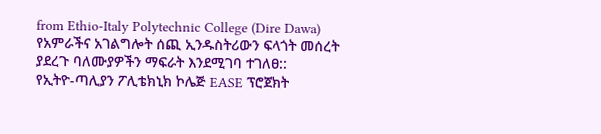from Ethio-Italy Polytechnic College (Dire Dawa)
የአምራችና አገልግሎት ሰጪ ኢንዱስትሪውን ፍላጎት መሰረት ያደረጉ ባለሙያዎችን ማፍራት እንደሚገባ ተገለፀ::
የኢትዮ-ጣሊያን ፖሊቴክኒክ ኮሌጅ EASE ፕሮጀክት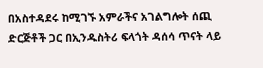በአስተዳደሩ ከሚገኙ አምራችና አገልግሎት ሰጪ ድርጅቶች ጋር በኢንዱስትሪ ፍላጎት ዳሰሳ ጥናት ላይ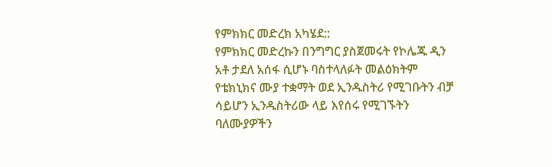የምክክር መድረክ አካሄደ::
የምክክር መድረኩን በንግግር ያስጀመሩት የኮሌጁ ዲን አቶ ታደለ አሰፋ ሲሆኑ ባስተላለፉት መልዕክትም የቴክኒክና ሙያ ተቋማት ወደ ኢንዱስትሪ የሚገቡትን ብቻ ሳይሆን ኢንዱስትሪው ላይ እየሰሩ የሚገኙትን ባለሙያዎችን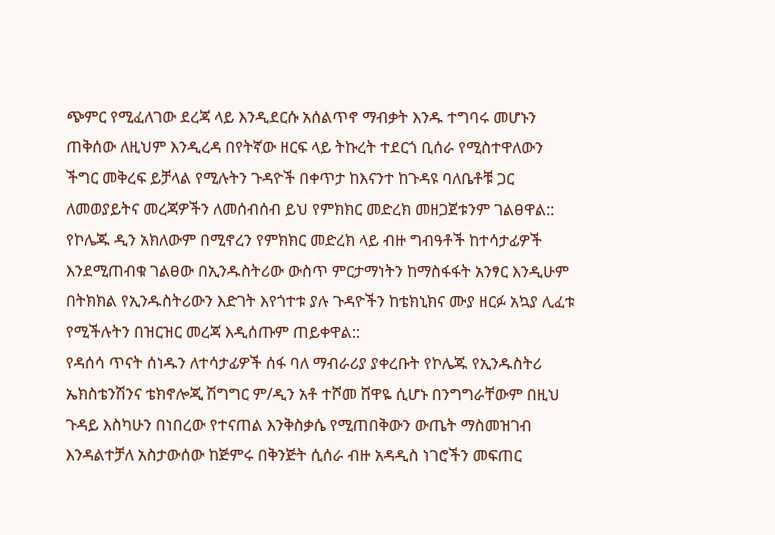ጭምር የሚፈለገው ደረጃ ላይ እንዲደርሱ አሰልጥኖ ማብቃት እንዱ ተግባሩ መሆኑን ጠቅሰው ለዚህም እንዲረዳ በየትኛው ዘርፍ ላይ ትኩረት ተደርጎ ቢሰራ የሚስተዋለውን ችግር መቅረፍ ይቻላል የሚሉትን ጉዳዮች በቀጥታ ከእናንተ ከጉዳዩ ባለቤቶቹ ጋር ለመወያይትና መረጃዎችን ለመሰብሰብ ይህ የምክክር መድረክ መዘጋጀቱንም ገልፀዋል::
የኮሌጁ ዲን አክለውም በሚኖረን የምክክር መድረክ ላይ ብዙ ግብዓቶች ከተሳታፊዎች እንደሚጠብቁ ገልፀው በኢንዱስትሪው ውስጥ ምርታማነትን ከማስፋፋት አንፃር እንዲሁም በትክክል የኢንዱስትሪውን እድገት እየጎተቱ ያሉ ጉዳዮችን ከቴክኒክና ሙያ ዘርፉ አኳያ ሊፈቱ የሚችሉትን በዝርዝር መረጃ እዲሰጡም ጠይቀዋል::
የዳሰሳ ጥናት ሰነዱን ለተሳታፊዎች ሰፋ ባለ ማብራሪያ ያቀረቡት የኮሌጁ የኢንዱስትሪ ኤክስቴንሽንና ቴክኖሎጂ ሽግግር ም/ዲን አቶ ተሾመ ሸዋዬ ሲሆኑ በንግግራቸውም በዚህ ጉዳይ እስካሁን በነበረው የተናጠል እንቅስቃሴ የሚጠበቅውን ውጤት ማስመዝገብ እንዳልተቻለ አስታውሰው ከጅምሩ በቅንጅት ሲሰራ ብዙ አዳዲስ ነገሮችን መፍጠር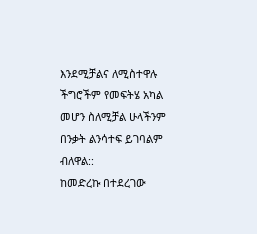እንደሚቻልና ለሚስተዋሉ ችግሮችም የመፍትሄ አካል መሆን ስለሚቻል ሁላችንም በንቃት ልንሳተፍ ይገባልም ብለዋል::
ከመድረኩ በተደረገው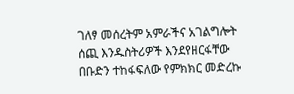ገለፃ መሰረትም አምራችና አገልግሎት ሰጪ እንዱስትሪዎች እንደየዘርፋቸው በቡድን ተከፋፍለው የምክክር መድረኩ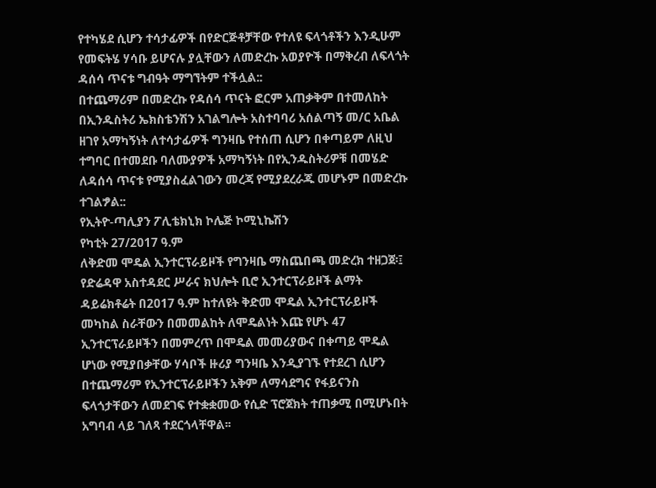የተካሄደ ሲሆን ተሳታፊዎች በየድርጅቶቻቸው የተለዩ ፍላጎቶችን እንዲሁም የመፍትሄ ሃሳቡ ይሆናሉ ያሏቸውን ለመድረኩ አወያዮች በማቅረብ ለፍላጎት ዳሰሳ ጥናቱ ግብዓት ማግኘትም ተችሏል::
በተጨማሪም በመድረኩ የዳሰሳ ጥናት ፎርም አጠቃቅም በተመለከት በኢንዱስትሪ ኤክስቴንሽን አገልግሎት አስተባባሪ አሰልጣኝ መ/ር አቤል ዘገየ አማካኝነት ለተሳታፊዎች ግንዛቤ የተሰጠ ሲሆን በቀጣይም ለዚህ ተግባር በተመደቡ ባለሙያዎች አማካኝነት በየኢንዱስትሪዎቹ በመሄድ ለዳሰሳ ጥናቱ የሚያስፈልገውን መረጃ የሚያደረራጁ መሆኑም በመድረኩ ተገልፇል::
የኢትዮ-ጣሊያን ፖሊቴክኒክ ኮሌጅ ኮሚኒኬሽን
የካቲት 27/2017 ዓ.ም
ለቅድመ ሞዴል ኢንተርፕራይዞች የግንዛቤ ማስጨበጫ መድረክ ተዘጋጀ፡፤
የድሬዳዋ አስተዳደር ሥራና ክህሎት ቢሮ ኢንተርፕራይዞች ልማት ዳይሬክቶሬት በ2017 ዓ.ም ከተለዩት ቅድመ ሞዴል ኢንተርፕራይዞች መካከል ስራቸውን በመመልከት ለሞዴልነት እጩ የሆኑ 47 ኢንተርፕራይዞችን በመምረጥ በሞዴል መመሪያውና በቀጣይ ሞዴል ሆነው የሚያበቃቸው ሃሳቦች ዙሪያ ግንዛቤ እንዲያገኙ የተደረገ ሲሆን በተጨማሪም የኢንተርፕራይዞችን አቅም ለማሳደግና የፋይናንስ ፍላጎታቸውን ለመደገፍ የተቋቋመው የሲድ ፕሮጀክት ተጠቃሚ በሚሆኑበት አግባብ ላይ ገለጻ ተደርጎላቸዋል፡፡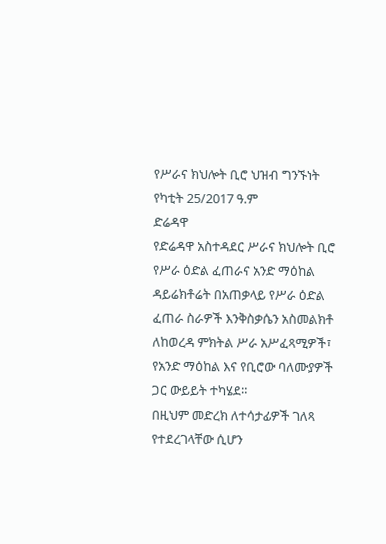የሥራና ክህሎት ቢሮ ህዝብ ግንኙነት
የካቲት 25/2017 ዓ.ም
ድሬዳዋ
የድሬዳዋ አስተዳደር ሥራና ክህሎት ቢሮ የሥራ ዕድል ፈጠራና አንድ ማዕከል ዳይሬክቶሬት በአጠቃላይ የሥራ ዕድል ፈጠራ ስራዎች እንቅስቃሴን አስመልክቶ ለከወረዳ ምክትል ሥራ አሥፈጻሚዎች፣ የአንድ ማዕከል እና የቢሮው ባለሙያዎች ጋር ውይይት ተካሄደ።
በዚህም መድረክ ለተሳታፊዎች ገለጻ የተደረገላቸው ሲሆን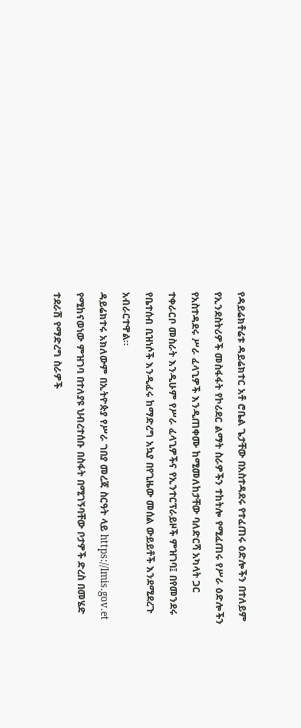የዳይሬክቶሬቱ ዳይሬክተር አቶ ሮቤል ጌታቸው በአስተዳደሩ የተፈጠሩ ዕድሎችን በተለይም የኢንደስትሪዎች መስፋፋት የኮሪደር ልማት ስራዎችን ተከትሎ የሚፈጠሩ የሥራ ዕድሎችን የአስተዳደሩ ሥራ ፈላጊዎች እንዲጠቀሙ ከሚመለከታቸው ባለድርሻ አካላት ጋር ተቀራርቦ መስራት እንዲሁም የሥራ ፈላጊዎችና የኢንተርፕራይዞች ምዝገባ፤ በየመንደሩ የቤተሰብ ቢዝነሶች እንዲፈሩ ከማድረግ አኳያ በየጊዜው መሰል ውይይቶች እንደሚደረጉ አብራርተዋል፡፡
ዳይሬክተሩ አክለውም በኢትዮጵያ የሥራ ገበያ መረጃ ስርዓት ላይ https://lmis.gov.et የሚከናወነው ምዝገባ በተለያዩ ህብረተሰቡ በስፋት በሚገኝባቸው ቦታዎች ድረስ በመሄድ ተደራሽ የማድረግ ስራዎች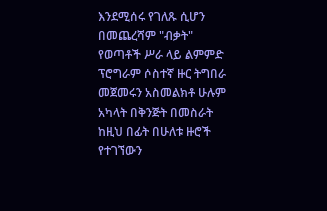እንደሚሰሩ የገለጹ ሲሆን በመጨረሻም "ብቃት" የወጣቶች ሥራ ላይ ልምምድ ፕሮግራም ሶስተኛ ዙር ትግበራ መጀመሩን አስመልክቶ ሁሉም አካላት በቅንጅት በመስራት ከዚህ በፊት በሁለቱ ዙሮች የተገኘውን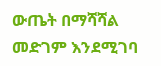ውጤት በማሻሻል መድገም እንደሚገባ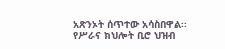አጽንኦት ሰጥተው አሳስበዋል፡፡
የሥራና ክህሎት ቢሮ ህዝብ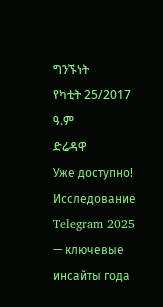ግንኙነት
የካቲት 25/2017 ዓ.ም
ድሬዳዋ
Уже доступно! Исследование Telegram 2025 — ключевые инсайты года